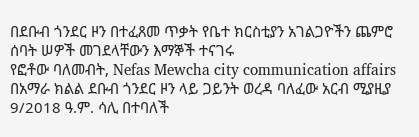በደቡብ ጎንደር ዞን በተፈጸመ ጥቃት የቤተ ክርስቲያን አገልጋዮችን ጨምሮ ሰባት ሠዎች መገደላቸውን እማኞች ተናገሩ
የፎቶው ባለመብት, Nefas Mewcha city communication affairs
በአማራ ክልል ደቡብ ጎንደር ዞን ላይ ጋይንት ወረዳ ባለፈው አርብ ሚያዚያ 9/2018 ዓ.ም. ሳሊ በተባለች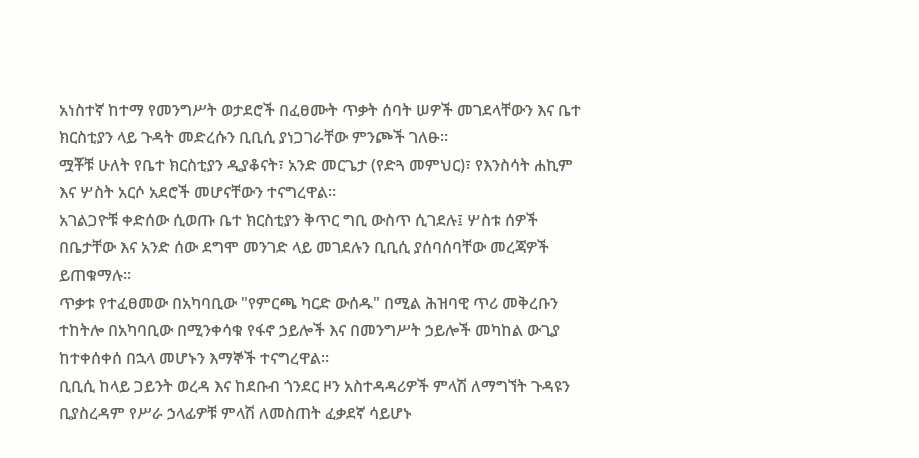አነስተኛ ከተማ የመንግሥት ወታደሮች በፈፀሙት ጥቃት ሰባት ሠዎች መገደላቸውን እና ቤተ ክርስቲያን ላይ ጉዳት መድረሱን ቢቢሲ ያነጋገራቸው ምንጮች ገለፁ።
ሟቾቹ ሁለት የቤተ ክርስቲያን ዲያቆናት፣ አንድ መርጌታ (የድጓ መምህር)፣ የእንስሳት ሐኪም እና ሦስት አርሶ አደሮች መሆናቸውን ተናግረዋል።
አገልጋዮቹ ቀድሰው ሲወጡ ቤተ ክርስቲያን ቅጥር ግቢ ውስጥ ሲገደሉ፤ ሦስቱ ሰዎች በቤታቸው እና አንድ ሰው ደግሞ መንገድ ላይ መገደሉን ቢቢሲ ያሰባሰባቸው መረጃዎች ይጠቁማሉ።
ጥቃቱ የተፈፀመው በአካባቢው "የምርጫ ካርድ ውሰዱ" በሚል ሕዝባዊ ጥሪ መቅረቡን ተከትሎ በአካባቢው በሚንቀሳቁ የፋኖ ኃይሎች እና በመንግሥት ኃይሎች መካከል ውጊያ ከተቀሰቀሰ በኋላ መሆኑን እማኞች ተናግረዋል።
ቢቢሲ ከላይ ጋይንት ወረዳ እና ከደቡብ ጎንደር ዞን አስተዳዳሪዎች ምላሽ ለማግኘት ጉዳዩን ቢያስረዳም የሥራ ኃላፊዎቹ ምላሽ ለመስጠት ፈቃደኛ ሳይሆኑ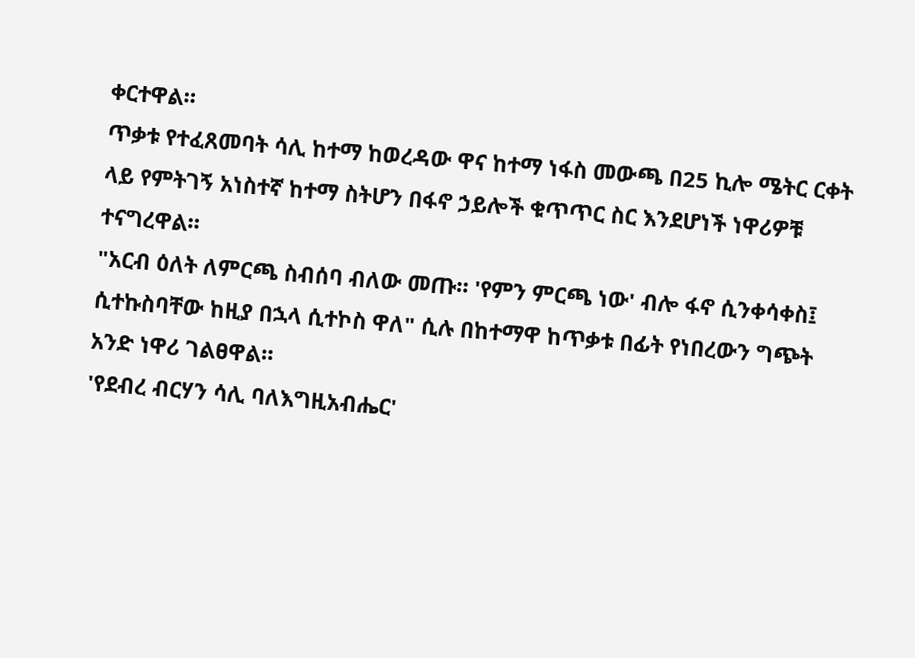ቀርተዋል።
ጥቃቱ የተፈጸመባት ሳሊ ከተማ ከወረዳው ዋና ከተማ ነፋስ መውጫ በ25 ኪሎ ሜትር ርቀት ላይ የምትገኝ አነስተኛ ከተማ ስትሆን በፋኖ ኃይሎች ቁጥጥር ስር እንደሆነች ነዋሪዎቹ ተናግረዋል።
"አርብ ዕለት ለምርጫ ስብሰባ ብለው መጡ። 'የምን ምርጫ ነው' ብሎ ፋኖ ሲንቀሳቀስ፤ ሲተኩስባቸው ከዚያ በኋላ ሲተኮስ ዋለ" ሲሉ በከተማዋ ከጥቃቱ በፊት የነበረውን ግጭት አንድ ነዋሪ ገልፀዋል።
'የደብረ ብርሃን ሳሊ ባለእግዚአብሔር'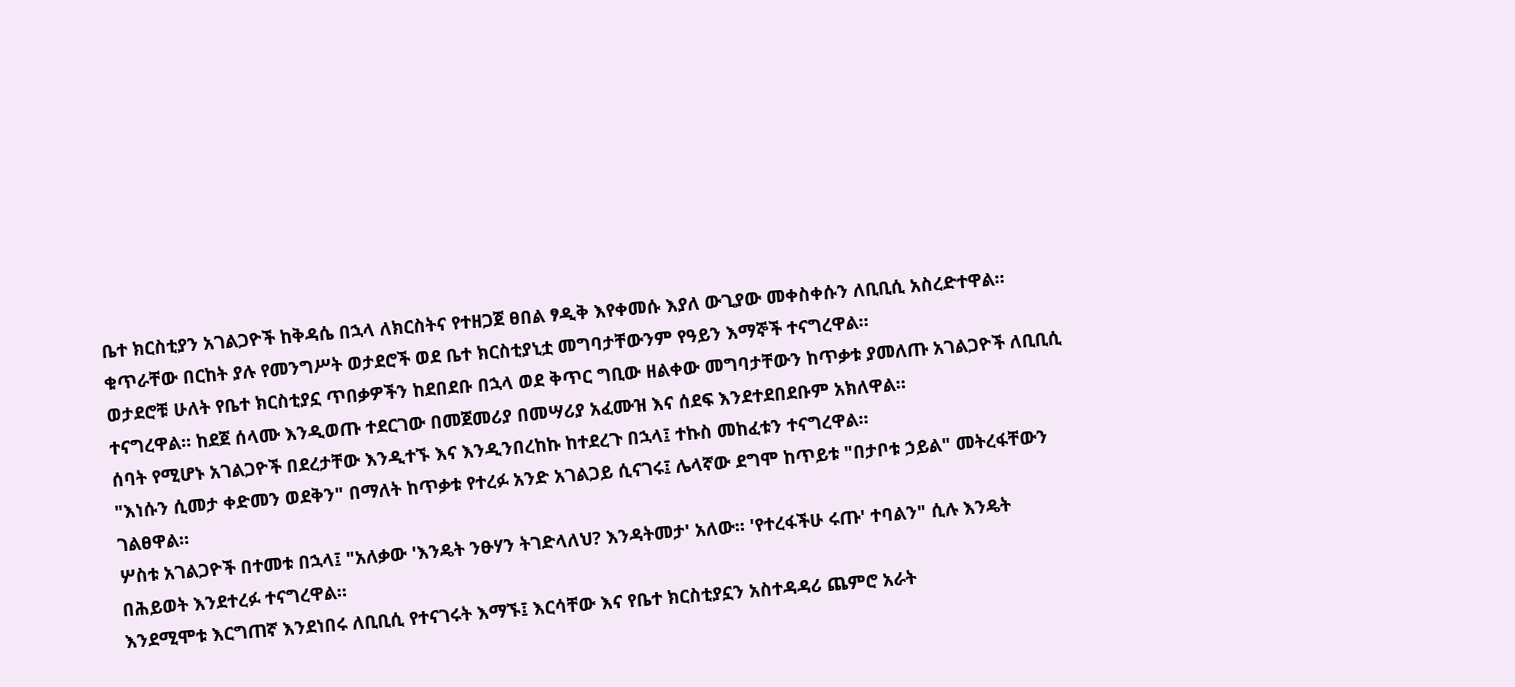ቤተ ክርስቲያን አገልጋዮች ከቅዳሴ በኋላ ለክርስትና የተዘጋጀ ፀበል ፃዲቅ እየቀመሱ እያለ ውጊያው መቀስቀሱን ለቢቢሲ አስረድተዋል። ቁጥራቸው በርከት ያሉ የመንግሥት ወታደሮች ወደ ቤተ ክርስቲያኒቷ መግባታቸውንም የዓይን እማኞች ተናግረዋል።
ወታደሮቹ ሁለት የቤተ ክርስቲያኗ ጥበቃዎችን ከደበደቡ በኋላ ወደ ቅጥር ግቢው ዘልቀው መግባታቸውን ከጥቃቱ ያመለጡ አገልጋዮች ለቢቢሲ ተናግረዋል። ከደጀ ሰላሙ እንዲወጡ ተደርገው በመጀመሪያ በመሣሪያ አፈሙዝ እና ሰደፍ እንደተደበደቡም አክለዋል።
ሰባት የሚሆኑ አገልጋዮች በደረታቸው እንዲተኙ እና እንዲንበረከኩ ከተደረጉ በኋላ፤ ተኩስ መከፈቱን ተናግረዋል።
"እነሱን ሲመታ ቀድመን ወደቅን" በማለት ከጥቃቱ የተረፉ አንድ አገልጋይ ሲናገሩ፤ ሌላኛው ደግሞ ከጥይቱ "በታቦቱ ኃይል" መትረፋቸውን ገልፀዋል።
ሦስቱ አገልጋዮች በተመቱ በኋላ፤ "አለቃው 'እንዴት ንፁሃን ትገድላለህ? እንዳትመታ' አለው። 'የተረፋችሁ ሩጡ' ተባልን" ሲሉ እንዴት በሕይወት እንደተረፉ ተናግረዋል።
እንደሚሞቱ እርግጠኛ እንደነበሩ ለቢቢሲ የተናገሩት እማኙ፤ እርሳቸው እና የቤተ ክርስቲያኗን አስተዳዳሪ ጨምሮ አራት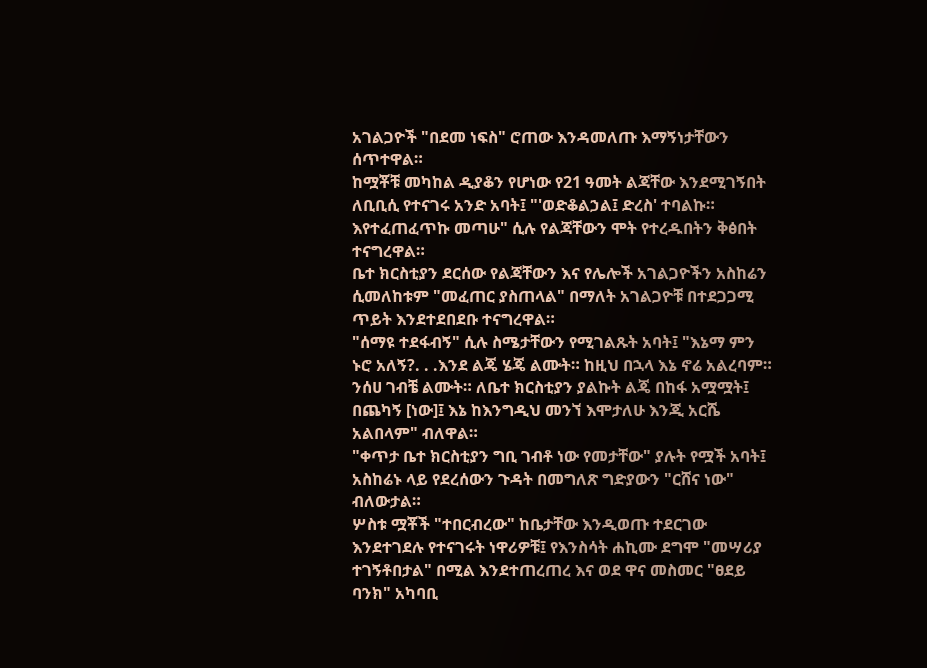አገልጋዮች "በደመ ነፍስ" ሮጠው እንዳመለጡ እማኝነታቸውን ሰጥተዋል።
ከሟቾቹ መካከል ዲያቆን የሆነው የ21 ዓመት ልጃቸው እንደሚገኝበት ለቢቢሲ የተናገሩ አንድ አባት፤ "'ወድቆልኃል፤ ድረስ' ተባልኩ። እየተፈጠፈጥኩ መጣሁ" ሲሉ የልጃቸውን ሞት የተረዱበትን ቅፅበት ተናግረዋል።
ቤተ ክርስቲያን ደርሰው የልጃቸውን እና የሌሎች አገልጋዮችን አስከሬን ሲመለከቱም "መፈጠር ያስጠላል" በማለት አገልጋዮቹ በተደጋጋሚ ጥይት እንደተደበደቡ ተናግረዋል።
"ሰማዩ ተደፋብኝ" ሲሉ ስሜታቸውን የሚገልጹት አባት፤ "እኔማ ምን ኑሮ አለኝ?. . .እንደ ልጄ ሄጄ ልሙት። ከዚህ በኋላ እኔ ኖሬ አልረባም። ንሰሀ ገብቼ ልሙት። ለቤተ ክርስቲያን ያልኩት ልጄ በከፋ አሟሟት፤ በጨካኝ [ነው]፤ እኔ ከእንግዲህ መንኘ እሞታለሁ እንጂ አርሼ አልበላም" ብለዋል።
"ቀጥታ ቤተ ክርስቲያን ግቢ ገብቶ ነው የመታቸው" ያሉት የሟች አባት፤ አስከሬኑ ላይ የደረሰውን ጉዳት በመግለጽ ግድያውን "ርሸና ነው" ብለውታል።
ሦስቱ ሟቾች "ተበርብረው" ከቤታቸው እንዲወጡ ተደርገው እንደተገደሉ የተናገሩት ነዋሪዎቹ፤ የእንስሳት ሐኪሙ ደግሞ "መሣሪያ ተገኝቶበታል" በሚል እንደተጠረጠረ እና ወደ ዋና መስመር "ፀደይ ባንክ" አካባቢ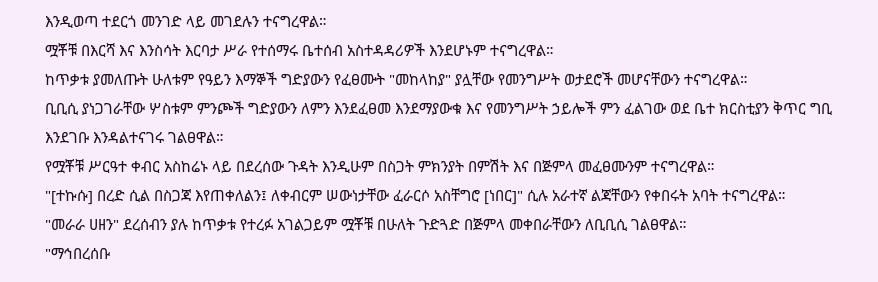እንዲወጣ ተደርጎ መንገድ ላይ መገደሉን ተናግረዋል።
ሟቾቹ በእርሻ እና እንስሳት እርባታ ሥራ የተሰማሩ ቤተሰብ አስተዳዳሪዎች እንደሆኑም ተናግረዋል።
ከጥቃቱ ያመለጡት ሁለቱም የዓይን እማኞች ግድያውን የፈፀሙት "መከላከያ" ያሏቸው የመንግሥት ወታደሮች መሆናቸውን ተናግረዋል።
ቢቢሲ ያነጋገራቸው ሦስቱም ምንጮች ግድያውን ለምን እንደፈፀመ እንደማያውቁ እና የመንግሥት ኃይሎች ምን ፈልገው ወደ ቤተ ክርስቲያን ቅጥር ግቢ እንደገቡ እንዳልተናገሩ ገልፀዋል።
የሟቾቹ ሥርዓተ ቀብር አስከሬኑ ላይ በደረሰው ጉዳት እንዲሁም በስጋት ምክንያት በምሽት እና በጅምላ መፈፀሙንም ተናግረዋል።
"[ተኩሱ] በረድ ሲል በስጋጃ እየጠቀለልን፤ ለቀብርም ሠውነታቸው ፈራርሶ አስቸግሮ [ነበር]" ሲሉ አራተኛ ልጃቸውን የቀበሩት አባት ተናግረዋል።
"መራራ ሀዘን" ደረሰብን ያሉ ከጥቃቱ የተረፉ አገልጋይም ሟቾቹ በሁለት ጉድጓድ በጅምላ መቀበራቸውን ለቢቢሲ ገልፀዋል።
"ማኅበረሰቡ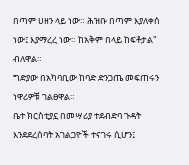በጣም ሀዘን ላይ ነው። ሕዝቡ በጣም እያለቀሰ ነው፤ እያማረረ ነው። ከአቅም በላይ ከፍቶታል" ብለዋል።
ግድያው በአካባቢው ከባድ ድንጋጤ መፍጠሩን ነዋሪዎቹ ገልፀዋል።
ቤተ ክርስቲያኗ በመሣሪያ ተደብድባ ጉዳት እንደደረሰባት አገልጋዮች ተናገሩ ሲሆን፤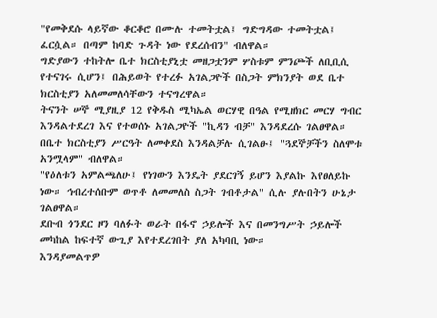"የመቅደሱ ላይኛው ቆርቆሮ በሙሉ ተመትቷል፤ ግድግዳው ተመትቷል፤ ፈርሷል። በጣም ከባድ ጉዳት ነው የደረሰብን" ብለዋል።
ግድያውን ተከትሎ ቤተ ክርስቲያኒቷ መዘጋቷንም ሦስቱም ምንጮች ለቢቢሲ የተናገሩ ሲሆን፤ በሕይወት የተረፉ አገልጋዮች በስጋት ምክንያት ወደ ቤተ ክርስቲያን አለመመለሳቸውን ተናግረዋል።
ትናንት ሠኞ ሚያዚያ 12 የቅዱስ ሚካኤል ወርሃዊ በዓል የሚዘክር መርሃ ግብር እንዳልተደረገ እና የተወሰኑ አገልጋዮች "ኪዳን ብቻ" እንዳደረሱ ገልፀዋል።
በቤተ ክርስቲያን ሥርዓት ለመቀደስ እንዳልቻሉ ሲገልፁ፤ "ጓደኞቻችን ስለሞቱ አንሟላም" ብለዋል።
"የዕለቱን አምልጫለሁ፤ የነገውን እንዴት ያደርገኝ ይሆን እያልኩ እየፀለይኩ ነው። ኅብረተሰቡም ወጥቶ ለመመለስ ስጋት ገብቶታል" ሲሉ ያሉበትን ሁኔታ ገልፀዋል።
ደቡብ ጎንደር ዞን ባለፉት ወራት በፋኖ ኃይሎች እና በመንግሥት ኃይሎች መካከል ከፍተኛ ውጊያ እየተደረገበት ያለ አካባቢ ነው።
እንዳያመልጥዎ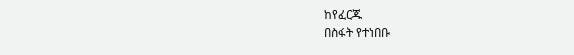ከየፈርጁ
በስፋት የተነበቡ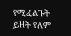የሚፈልጉት ይዘት የለም